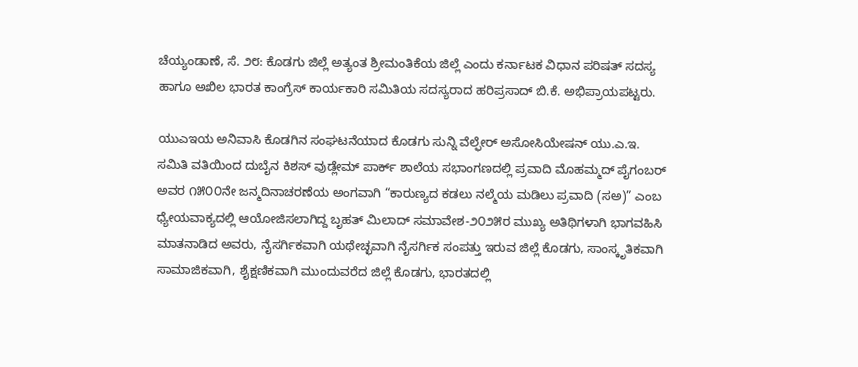ಚೆಯ್ಯಂಡಾಣೆ, ಸೆ. ೨೮: ಕೊಡಗು ಜಿಲ್ಲೆ ಅತ್ಯಂತ ಶ್ರೀಮಂತಿಕೆಯ ಜಿಲ್ಲೆ ಎಂದು ಕರ್ನಾಟಕ ವಿಧಾನ ಪರಿಷತ್ ಸದಸ್ಯ ಹಾಗೂ ಅಖಿಲ ಭಾರತ ಕಾಂಗ್ರೆಸ್ ಕಾರ್ಯಕಾರಿ ಸಮಿತಿಯ ಸದಸ್ಯರಾದ ಹರಿಪ್ರಸಾದ್ ಬಿ.ಕೆ. ಅಭಿಪ್ರಾಯಪಟ್ಟರು.

ಯುಎಇಯ ಅನಿವಾಸಿ ಕೊಡಗಿನ ಸಂಘಟನೆಯಾದ ಕೊಡಗು ಸುನ್ನಿ ವೆಲ್ಫೇರ್ ಅಸೋಸಿಯೇಷನ್ ಯು.ಎ.ಇ. ಸಮಿತಿ ವತಿಯಿಂದ ದುಬೈನ ಕಿಶಸ್ ವುಡ್ಲೇಮ್ ಪಾರ್ಕ್ ಶಾಲೆಯ ಸಭಾಂಗಣದಲ್ಲಿ ಪ್ರವಾದಿ ಮೊಹಮ್ಮದ್ ಪೈಗಂಬರ್ ಅವರ ೧೫೦೦ನೇ ಜನ್ಮದಿನಾಚರಣೆಯ ಅಂಗವಾಗಿ “ಕಾರುಣ್ಯದ ಕಡಲು ನಲ್ಮೆಯ ಮಡಿಲು ಪ್ರವಾದಿ (ಸಅ)” ಎಂಬ ಧ್ಯೇಯವಾಕ್ಯದಲ್ಲಿ ಆಯೋಜಿಸಲಾಗಿದ್ದ ಬೃಹತ್ ಮಿಲಾದ್ ಸಮಾವೇಶ-೨೦೨೫ರ ಮುಖ್ಯ ಅತಿಥಿಗಳಾಗಿ ಭಾಗವಹಿಸಿ ಮಾತನಾಡಿದ ಅವರು, ನೈಸರ್ಗಿಕವಾಗಿ ಯಥೇಚ್ಛವಾಗಿ ನೈಸರ್ಗಿಕ ಸಂಪತ್ತು ಇರುವ ಜಿಲ್ಲೆ ಕೊಡಗು, ಸಾಂಸ್ಕೃತಿಕವಾಗಿ ಸಾಮಾಜಿಕವಾಗಿ, ಶೈಕ್ಷಣಿಕವಾಗಿ ಮುಂದುವರೆದ ಜಿಲ್ಲೆ ಕೊಡಗು, ಭಾರತದಲ್ಲಿ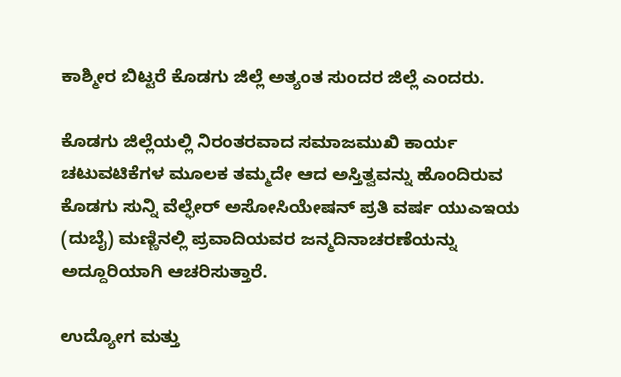ಕಾಶ್ಮೀರ ಬಿಟ್ಟರೆ ಕೊಡಗು ಜಿಲ್ಲೆ ಅತ್ಯಂತ ಸುಂದರ ಜಿಲ್ಲೆ ಎಂದರು.

ಕೊಡಗು ಜಿಲ್ಲೆಯಲ್ಲಿ ನಿರಂತರವಾದ ಸಮಾಜಮುಖಿ ಕಾರ್ಯ ಚಟುವಟಿಕೆಗಳ ಮೂಲಕ ತಮ್ಮದೇ ಆದ ಅಸ್ತಿತ್ವವನ್ನು ಹೊಂದಿರುವ ಕೊಡಗು ಸುನ್ನಿ ವೆಲ್ಫೇರ್ ಅಸೋಸಿಯೇಷನ್ ಪ್ರತಿ ವರ್ಷ ಯುಎಇಯ (ದುಬೈ) ಮಣ್ಣಿನಲ್ಲಿ ಪ್ರವಾದಿಯವರ ಜನ್ಮದಿನಾಚರಣೆಯನ್ನು ಅದ್ದೂರಿಯಾಗಿ ಆಚರಿಸುತ್ತಾರೆ.

ಉದ್ಯೋಗ ಮತ್ತು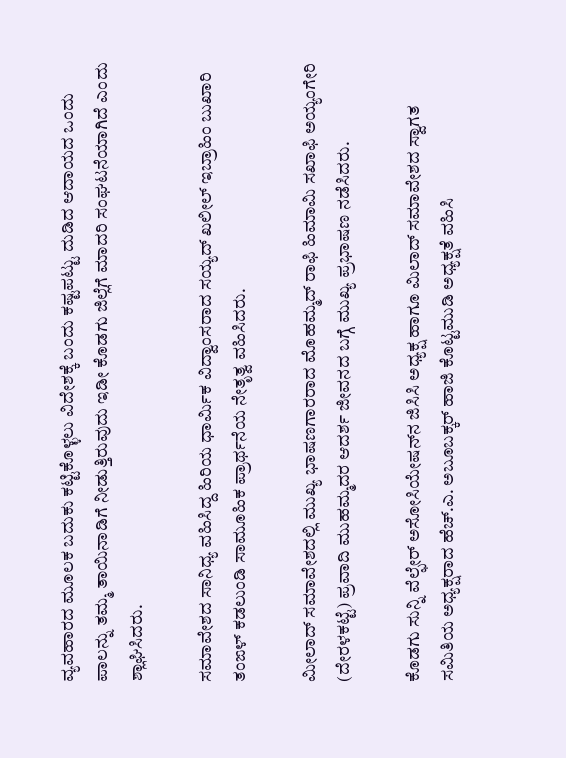ವ್ಯವಹಾರದ ಮೂಲಕ ಬದುಕು ಕಟ್ಟಿಕೊಳ್ಳಲು ವಿದೇಶಕ್ಕೆ ಬಂದು ಕಷ್ಟಪಟ್ಟು ದುಡಿದ ಆದಾಯದ ಒಂದು ಪಾಲನ್ನು ತಮ್ಮ ತಾಯಿನಾಡಿಗೆ ನೀಡುತ್ತಿರುವುದು ಇಡೀ ಕೊಡಗು ಜಿಲ್ಲೆಗೆ ಮಾದರಿ ಸಂಘಟನೆಯಾಗಿದೆ ಎಂದು ಶ್ಲಾಘಿಸಿದರು.

ಸಮಾವೇಶದ ಸಾನಿಧ್ಯ ವಹಿಸಿದ್ದ ಹಿರಿಯ ಧಾರ್ಮಿಕ ವಿದ್ವಾಂಸರಾದ ಸಯ್ಯದ್ ಖಲೀಲ್ ಇಬ್ರಾಹಿಂ ಬುಖಾರಿ ತಂಙಳ್ ಕಡಲುಂಡಿ ಸಾಮೂಹಿಕ ಪ್ರಾರ್ಥನೆಯ ನೇತೃತ್ವ ವಹಿಸಿದರು.

ಮೀಲಾದ್ ಸಮಾವೇಶದಲ್ಲಿ ಮುಖ್ಯ ಭಾಷಣಗಾರರಾದ ಮೊಹಮ್ಮದ್ ರಾಫಿ ಹಿಮಾಮಿ ಸಖಾಫಿ ಅಯ್ಯಂಗೇರಿ (ದೇರಳಕಟ್ಟೆ) ಪ್ರವಾದಿ ಮುಹಮ್ಮದರ ಆದರ್ಶ ಜೀವನದ ಬಗ್ಗೆ ಮುಖ್ಯ ಪ್ರಭಾಷಣ ನಡೆಸಿದರು.

ಕೊಡಗು ಸುನ್ನಿ ವೆಲ್ಫೇರ್ ಅಸೋಸಿಯೇಷನ್‌ನ ಜಿಸಿಸಿ ಅಧ್ಯಕ್ಷ ಹಾಗೂ ಮಿಲಾದ್ ಸಮಾವೇಶದ ಸ್ವಾಗತ ಸಮಿತಿಯ ಅಧ್ಯಕ್ಷರಾದ ಹೆಚ್.ಎ. ಅಬೂಬಕ್ಕರ್ ಹಾಜಿ ಕೊಟ್ಟಮುಡಿ ಅಧ್ಯಕ್ಷತೆ ವಹಿಸಿ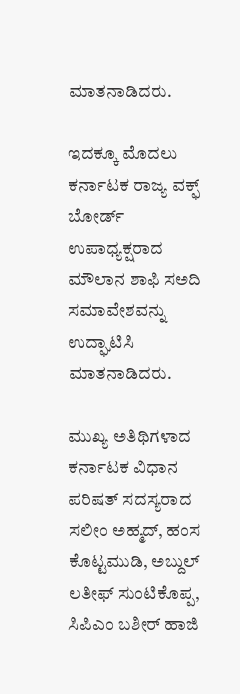ಮಾತನಾಡಿದರು.

ಇದಕ್ಕೂ ಮೊದಲು ಕರ್ನಾಟಕ ರಾಜ್ಯ ವಕ್ಫ್ ಬೋರ್ಡ್ ಉಪಾಧ್ಯಕ್ಷರಾದ ಮೌಲಾನ ಶಾಫಿ ಸಅದಿ ಸಮಾವೇಶವನ್ನು ಉದ್ಘಾಟಿಸಿ ಮಾತನಾಡಿದರು.

ಮುಖ್ಯ ಅತಿಥಿಗಳಾದ ಕರ್ನಾಟಕ ವಿಧಾನ ಪರಿಷತ್ ಸದಸ್ಯರಾದ ಸಲೀಂ ಅಹ್ಮದ್, ಹಂಸ ಕೊಟ್ಟಮುಡಿ, ಅಬ್ದುಲ್ ಲತೀಫ್ ಸುಂಟಿಕೊಪ್ಪ, ಸಿಪಿಎಂ ಬಶೀರ್ ಹಾಜಿ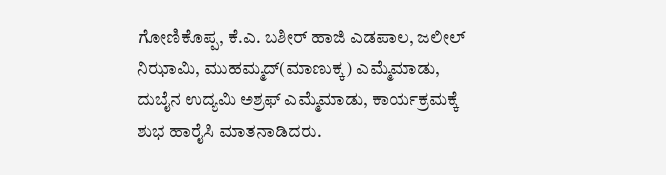ಗೋಣಿಕೊಪ್ಪ, ಕೆ.ಎ. ಬಶೀರ್ ಹಾಜಿ ಎಡಪಾಲ, ಜಲೀಲ್ ನಿಝಾಮಿ, ಮುಹಮ್ಮದ್(ಮಾಣುಕ್ಕ) ಎಮ್ಮೆಮಾಡು, ದುಬೈನ ಉದ್ಯಮಿ ಅಶ್ರಫ್ ಎಮ್ಮೆಮಾಡು, ಕಾರ್ಯಕ್ರಮಕ್ಕೆ ಶುಭ ಹಾರೈಸಿ ಮಾತನಾಡಿದರು.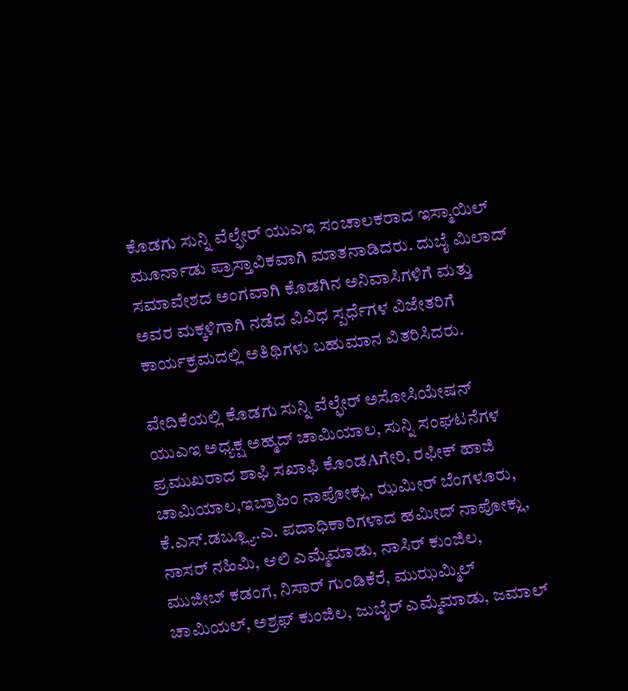ಕೊಡಗು ಸುನ್ನಿ ವೆಲ್ಫೇರ್ ಯುಎಇ ಸಂಚಾಲಕರಾದ ಇಸ್ಮಾಯಿಲ್ ಮೂರ್ನಾಡು ಪ್ರಾಸ್ತಾವಿಕವಾಗಿ ಮಾತನಾಡಿದರು. ದುಬೈ ಮಿಲಾದ್ ಸಮಾವೇಶದ ಅಂಗವಾಗಿ ಕೊಡಗಿನ ಅನಿವಾಸಿಗಳಿಗೆ ಮತ್ತು ಅವರ ಮಕ್ಕಳಿಗಾಗಿ ನಡೆದ ವಿವಿಧ ಸ್ಪರ್ಧೆಗಳ ವಿಜೇತರಿಗೆ ಕಾರ್ಯಕ್ರಮದಲ್ಲಿ ಅತಿಥಿಗಳು ಬಹುಮಾನ ವಿತರಿಸಿದರು.

ವೇದಿಕೆಯಲ್ಲಿ ಕೊಡಗು ಸುನ್ನಿ ವೆಲ್ಫೇರ್ ಅಸೋಸಿಯೇಷನ್ ಯುಎಇ ಅಧ್ಯಕ್ಷ ಅಹ್ಮದ್ ಚಾಮಿಯಾಲ, ಸುನ್ನಿ ಸಂಘಟನೆಗಳ ಪ್ರಮುಖರಾದ ಶಾಫಿ ಸಖಾಫಿ ಕೊಂಡAಗೇರಿ, ರಫೀಕ್ ಹಾಜಿ ಚಾಮಿಯಾಲ,ಇಬ್ರಾಹಿಂ ನಾಪೋಕ್ಲು, ಝಮೀರ್ ಬೆಂಗಳೂರು, ಕೆ.ಎಸ್.ಡಬ್ಲ್ಯೂ.ಎ. ಪದಾಧಿಕಾರಿಗಳಾದ ಹಮೀದ್ ನಾಪೋಕ್ಲು, ನಾಸರ್ ನಹಿಮಿ, ಆಲಿ ಎಮ್ಮೆಮಾಡು, ನಾಸಿರ್ ಕುಂಜಿಲ, ಮುಜೀಬ್ ಕಡಂಗ, ನಿಸಾರ್ ಗುಂಡಿಕೆರೆ, ಮುಝಮ್ಮಿಲ್ ಚಾಮಿಯಲ್, ಅಶ್ರಫ್ ಕುಂಜಿಲ, ಜುಬೈರ್ ಎಮ್ಮೆಮಾಡು, ಜಮಾಲ್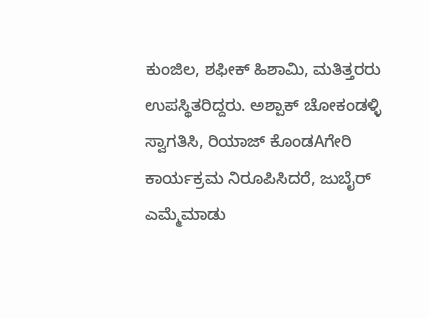ಕುಂಜಿಲ, ಶಫೀಕ್ ಹಿಶಾಮಿ, ಮತಿತ್ತರರು ಉಪಸ್ಥಿತರಿದ್ದರು. ಅಶ್ಪಾಕ್ ಚೋಕಂಡಳ್ಳಿ ಸ್ವಾಗತಿಸಿ, ರಿಯಾಜ್ ಕೊಂಡAಗೇರಿ ಕಾರ್ಯಕ್ರಮ ನಿರೂಪಿಸಿದರೆ, ಜುಬೈರ್ ಎಮ್ಮೆಮಾಡು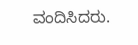ವಂದಿಸಿದರು.